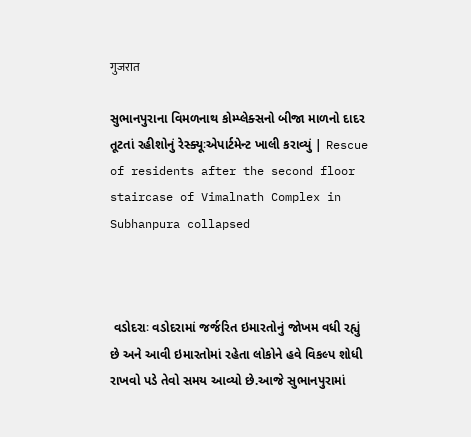गुजरात

સુભાનપુરાના વિમળનાથ કોમ્પ્લેક્સનો બીજા માળનો દાદર તૂટતાં રહીશોનું રેસ્ક્યૂઃએપાર્ટમેન્ટ ખાલી કરાવ્યું | Rescue of residents after the second floor staircase of Vimalnath Complex in Subhanpura collapsed



 વડોદરાઃ વડોદરામાં જર્જરિત ઇમારતોનું જોખમ વધી રહ્યું છે અને આવી ઇમારતોમાં રહેતા લોકોને હવે વિકલ્પ શોધી રાખવો પડે તેવો સમય આવ્યો છે.આજે સુભાનપુરામાં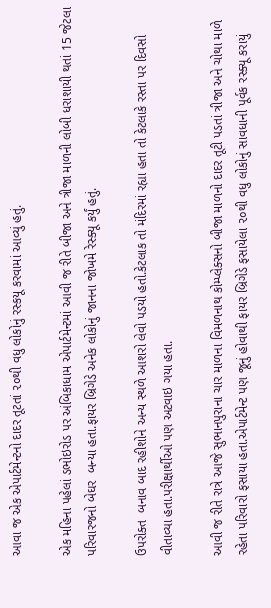આવા જ એક એપાર્ટમેન્ટનો દાદર તૂટતાં ૨૦થી વધુ લોકોનું રસ્કયૂ કરવામાં આવ્યું હતું.

એક મહિના પહેલાં ડભોઇરોડ પર અંબિકાધામ એપાર્ટમેન્ટમાં આવી જ રીતે બીજા અને ત્રીજા માળની લોબી ધરાશાયી થતાં 15 જેટલા પરિવારજનો બેઘર  બન્યા હતા.ફાયર બ્રિગેડે અનેક લોકોનું જાનના જોખમે રેસ્ક્યૂ કર્યું હતું.

ઉપરોક્ત  બનાવ બાદ રહીશોને અન્ય સ્થળે આશરો લેવો પડયો હતો.કેટલાક તો મંદિરમાં રહ્યા હતા તો કેટલાકે રસ્તા પર દિવસો વીતાવ્યા હતા.પરીક્ષાર્થીઓ પણ અટવાઇ ગયા હતા.

આવી જ રીતે રાત્રે આજે સુભાનપુરાના ચાર માળના વિમળનાથ કોમ્પ્લેક્સનો બીજા માળનો દાદર તૂટી પડતાં ત્રીજા અને ચોથા માળે રહેતા પરિવારો ફસાયા હતા.એપાર્ટમેન્ટ પણ જૂનું હોવાથી ફાયર બ્રિગેડે ફસાયેલા ૨૦થી વધુ લોકોનું સાવધાની પૂર્વક રસ્ક્યૂ કરાયું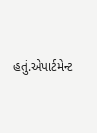હતું.એપાર્ટમેન્ટ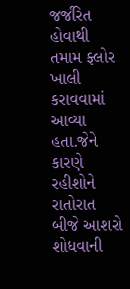જર્જરિત હોવાથી તમામ ફ્લોર ખાલી કરાવવામાં આવ્યા હતા.જેને કારણે રહીશોને રાતોરાત બીજે આશરો શોધવાની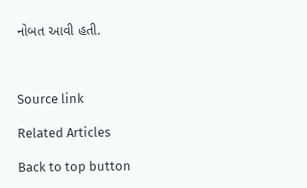નોબત આવી હતી.



Source link

Related Articles

Back to top button